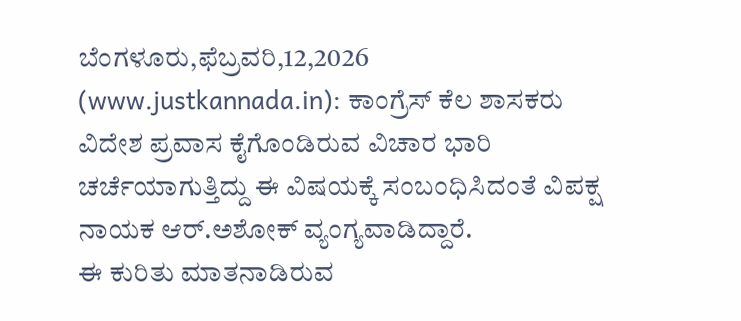ಬೆಂಗಳೂರು,ಫೆಬ್ರವರಿ,12,2026 (www.justkannada.in): ಕಾಂಗ್ರೆಸ್ ಕೆಲ ಶಾಸಕರು ವಿದೇಶ ಪ್ರವಾಸ ಕೈಗೊಂಡಿರುವ ವಿಚಾರ ಭಾರಿ ಚರ್ಚೆಯಾಗುತ್ತಿದ್ದು ಈ ವಿಷಯಕ್ಕೆ ಸಂಬಂಧಿಸಿದಂತೆ ವಿಪಕ್ಷ ನಾಯಕ ಆರ್.ಅಶೋಕ್ ವ್ಯಂಗ್ಯವಾಡಿದ್ದಾರೆ.
ಈ ಕುರಿತು ಮಾತನಾಡಿರುವ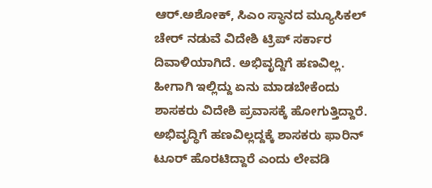ಆರ್.ಅಶೋಕ್, ಸಿಎಂ ಸ್ಥಾನದ ಮ್ಯೂಸಿಕಲ್ ಚೇರ್ ನಡುವೆ ವಿದೇಶಿ ಟ್ರಿಪ್ ಸರ್ಕಾರ ದಿವಾಳಿಯಾಗಿದೆ. ಅಭಿವೃದ್ದಿಗೆ ಹಣವಿಲ್ಲ. ಹೀಗಾಗಿ ಇಲ್ಲಿದ್ದು ಏನು ಮಾಡಬೇಕೆಂದು ಶಾಸಕರು ವಿದೇಶಿ ಪ್ರವಾಸಕ್ಕೆ ಹೋಗುತ್ತಿದ್ದಾರೆ. ಅಭಿವೃದ್ಧಿಗೆ ಹಣವಿಲ್ಲದ್ದಕ್ಕೆ ಶಾಸಕರು ಫಾರಿನ್ ಟೂರ್ ಹೊರಟಿದ್ದಾರೆ ಎಂದು ಲೇವಡಿ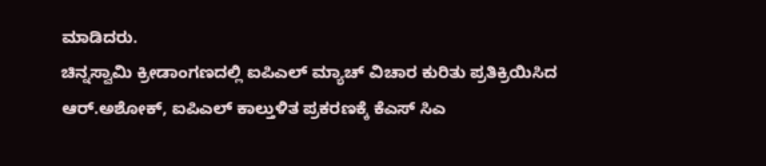ಮಾಡಿದರು.
ಚಿನ್ನಸ್ವಾಮಿ ಕ್ರೀಡಾಂಗಣದಲ್ಲಿ ಐಪಿಎಲ್ ಮ್ಯಾಚ್ ವಿಚಾರ ಕುರಿತು ಪ್ರತಿಕ್ರಿಯಿಸಿದ ಆರ್.ಅಶೋಕ್, ಐಪಿಎಲ್ ಕಾಲ್ತುಳಿತ ಪ್ರಕರಣಕ್ಕೆ ಕೆಎಸ್ ಸಿಎ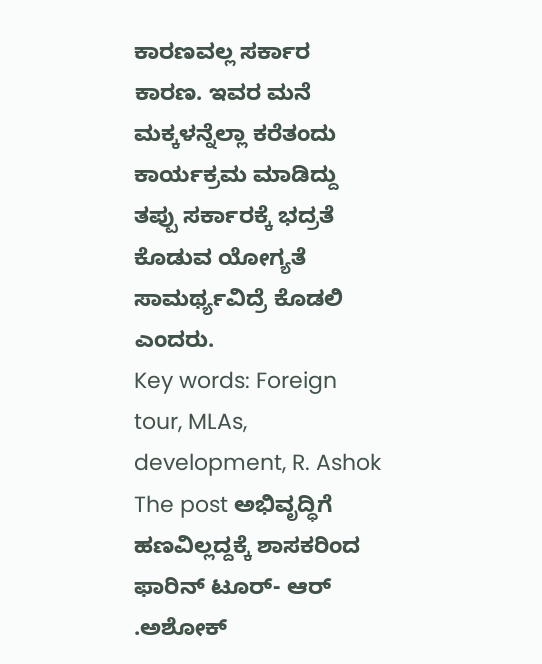ಕಾರಣವಲ್ಲ ಸರ್ಕಾರ ಕಾರಣ. ಇವರ ಮನೆ ಮಕ್ಕಳನ್ನೆಲ್ಲಾ ಕರೆತಂದು ಕಾರ್ಯಕ್ರಮ ಮಾಡಿದ್ದು ತಪ್ಪು ಸರ್ಕಾರಕ್ಕೆ ಭದ್ರತೆ ಕೊಡುವ ಯೋಗ್ಯತೆ ಸಾಮರ್ಥ್ಯವಿದ್ರೆ ಕೊಡಲಿ ಎಂದರು.
Key words: Foreign tour, MLAs, development, R. Ashok
The post ಅಭಿವೃದ್ಧಿಗೆ ಹಣವಿಲ್ಲದ್ದಕ್ಕೆ ಶಾಸಕರಿಂದ ಫಾರಿನ್ ಟೂರ್- ಆರ್ .ಅಶೋಕ್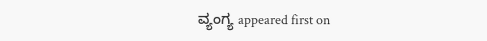ವ್ಯಂಗ್ಯ appeared first on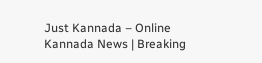Just Kannada – Online Kannada News | Breaking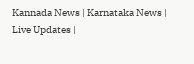Kannada News | Karnataka News | Live Updates |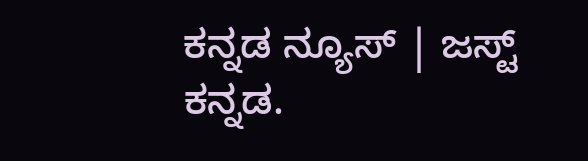ಕನ್ನಡ ನ್ಯೂಸ್ | ಜಸ್ಟ್ ಕನ್ನಡ.